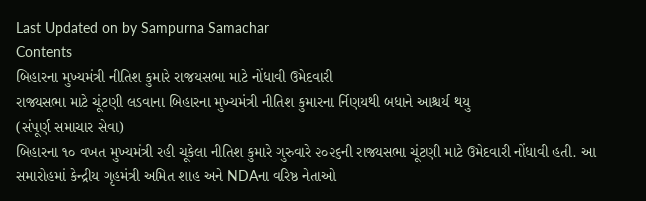Last Updated on by Sampurna Samachar
Contents
બિહારના મુખ્યમંત્રી નીતિશ કુમારે રાજયસભા માટે નોંધાવી ઉમેદવારી
રાજ્યસભા માટે ચૂંટણી લડવાના બિહારના મુખ્યમંત્રી નીતિશ કુમારના ર્નિણયથી બધાને આશ્ચર્ય થયુ
(સંપૂર્ણ સમાચાર સેવા)
બિહારના ૧૦ વખત મુખ્યમંત્રી રહી ચૂકેલા નીતિશ કુમારે ગુરુવારે ૨૦૨૬ની રાજ્યસભા ચૂંટણી માટે ઉમેદવારી નોંધાવી હતી. આ સમારોહમાં કેન્દ્રીય ગૃહમંત્રી અમિત શાહ અને NDAના વરિષ્ઠ નેતાઓ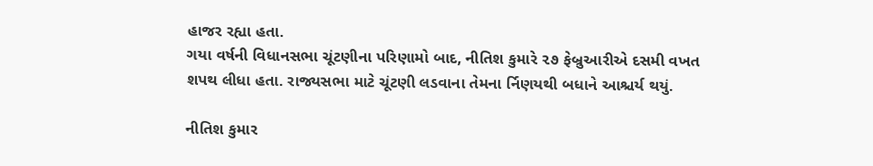હાજર રહ્યા હતા.
ગયા વર્ષની વિધાનસભા ચૂંટણીના પરિણામો બાદ, નીતિશ કુમારે ૨૭ ફેબ્રુઆરીએ દસમી વખત શપથ લીધા હતા. રાજ્યસભા માટે ચૂંટણી લડવાના તેમના ર્નિણયથી બધાને આશ્ચર્ય થયું.

નીતિશ કુમાર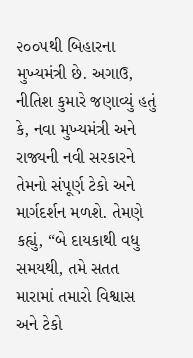૨૦૦૫થી બિહારના મુખ્યમંત્રી છે. અગાઉ, નીતિશ કુમારે જણાવ્યું હતું કે, નવા મુખ્યમંત્રી અને રાજ્યની નવી સરકારને તેમનો સંપૂર્ણ ટેકો અને માર્ગદર્શન મળશે. તેમણે કહ્યું, “બે દાયકાથી વધુ સમયથી, તમે સતત મારામાં તમારો વિશ્વાસ અને ટેકો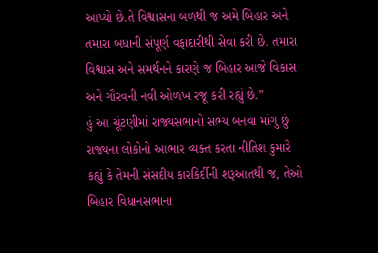આપ્યો છે.તે વિશ્વાસના બળથી જ અમે બિહાર અને તમારા બધાની સંપૂર્ણ વફાદારીથી સેવા કરી છે. તમારા વિશ્વાસ અને સમર્થનને કારણે જ બિહાર આજે વિકાસ અને ગૌરવની નવી ઓળખ રજૂ કરી રહ્યું છે.”
હું આ ચૂંટણીમાં રાજ્યસભાનો સભ્ય બનવા માંગુ છું
રાજ્યના લોકોનો આભાર વ્યક્ત કરતા નીતિશ કુમારે કહ્યું કે તેમની સંસદીય કારકિર્દીની શરૂઆતથી જ, તેઓ બિહાર વિધાનસભાના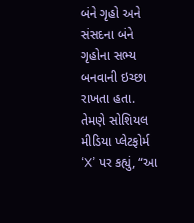બંને ગૃહો અને સંસદના બંને ગૃહોના સભ્ય બનવાની ઇચ્છા રાખતા હતા.
તેમણે સોશિયલ મીડિયા પ્લેટફોર્મ ‘X’ પર કહ્યું, “આ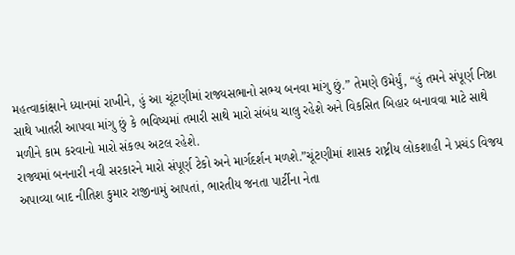મહત્વાકાંક્ષાને ધ્યાનમાં રાખીને, હું આ ચૂંટણીમાં રાજ્યસભાનો સભ્ય બનવા માંગુ છું.” તેમણે ઉમેર્યું, “હું તમને સંપૂર્ણ નિષ્ઠા સાથે ખાતરી આપવા માંગુ છું કે ભવિષ્યમાં તમારી સાથે મારો સંબંધ ચાલુ રહેશે અને વિકસિત બિહાર બનાવવા માટે સાથે મળીને કામ કરવાનો મારો સંકલ્પ અટલ રહેશે.
રાજ્યમાં બનનારી નવી સરકારને મારો સંપૂર્ણ ટેકો અને માર્ગદર્શન મળશે.”ચૂંટણીમાં શાસક રાષ્ટ્રીય લોકશાહી ને પ્રચંડ વિજય અપાવ્યા બાદ નીતિશ કુમાર રાજીનામું આપતાં, ભારતીય જનતા પાર્ટીના નેતા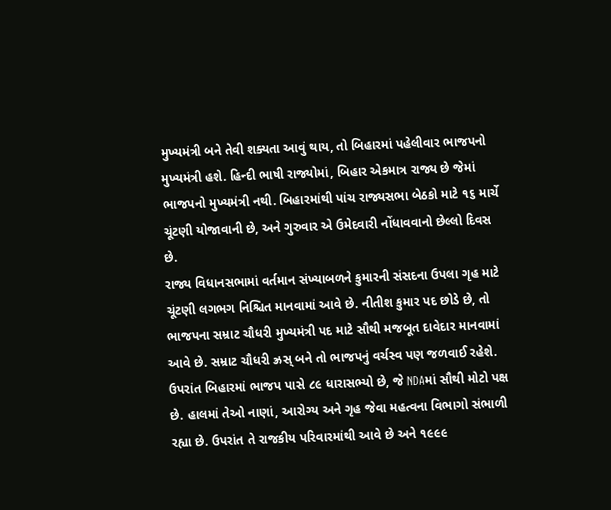મુખ્યમંત્રી બને તેવી શક્યતા આવું થાય, તો બિહારમાં પહેલીવાર ભાજપનો મુખ્યમંત્રી હશે. હિન્દી ભાષી રાજ્યોમાં, બિહાર એકમાત્ર રાજ્ય છે જેમાં ભાજપનો મુખ્યમંત્રી નથી. બિહારમાંથી પાંચ રાજ્યસભા બેઠકો માટે ૧૬ માર્ચે ચૂંટણી યોજાવાની છે, અને ગુરુવાર એ ઉમેદવારી નોંધાવવાનો છેલ્લો દિવસ છે.
રાજ્ય વિધાનસભામાં વર્તમાન સંખ્યાબળને કુમારની સંસદના ઉપલા ગૃહ માટે ચૂંટણી લગભગ નિશ્ચિત માનવામાં આવે છે. નીતીશ કુમાર પદ છોડે છે, તો ભાજપના સમ્રાટ ચૌધરી મુખ્યમંત્રી પદ માટે સૌથી મજબૂત દાવેદાર માનવામાં આવે છે. સમ્રાટ ચૌધરી ઝ્રસ્ બને તો ભાજપનું વર્ચસ્વ પણ જળવાઈ રહેશે. ઉપરાંત બિહારમાં ભાજપ પાસે ૮૯ ધારાસભ્યો છે, જે NDAમાં સૌથી મોટો પક્ષ છે. હાલમાં તેઓ નાણાં, આરોગ્ય અને ગૃહ જેવા મહત્વના વિભાગો સંભાળી રહ્યા છે. ઉપરાંત તે રાજકીય પરિવારમાંથી આવે છે અને ૧૯૯૯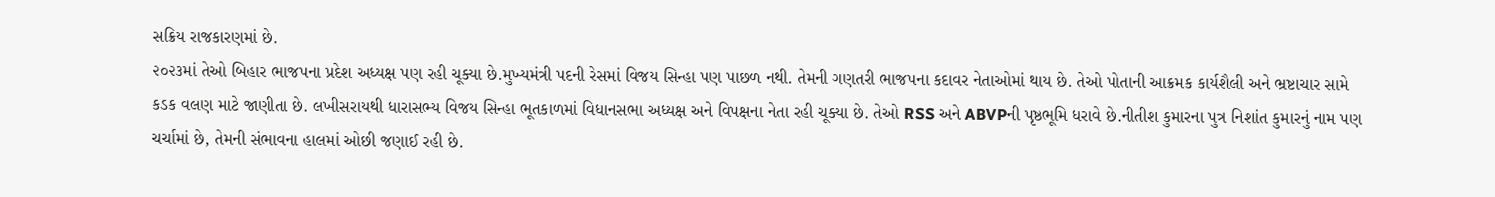સક્રિય રાજકારણમાં છે.
૨૦૨૩માં તેઓ બિહાર ભાજપના પ્રદેશ અધ્યક્ષ પણ રહી ચૂક્યા છે.મુખ્યમંત્રી પદની રેસમાં વિજય સિન્હા પણ પાછળ નથી. તેમની ગણતરી ભાજપના કદાવર નેતાઓમાં થાય છે. તેઓ પોતાની આક્રમક કાર્યશૈલી અને ભ્રષ્ટાચાર સામે કડક વલણ માટે જાણીતા છે. લખીસરાયથી ધારાસભ્ય વિજય સિન્હા ભૂતકાળમાં વિધાનસભા અધ્યક્ષ અને વિપક્ષના નેતા રહી ચૂક્યા છે. તેઓ RSS અને ABVPની પૃષ્ઠભૂમિ ધરાવે છે.નીતીશ કુમારના પુત્ર નિશાંત કુમારનું નામ પણ ચર્ચામાં છે, તેમની સંભાવના હાલમાં ઓછી જણાઈ રહી છે.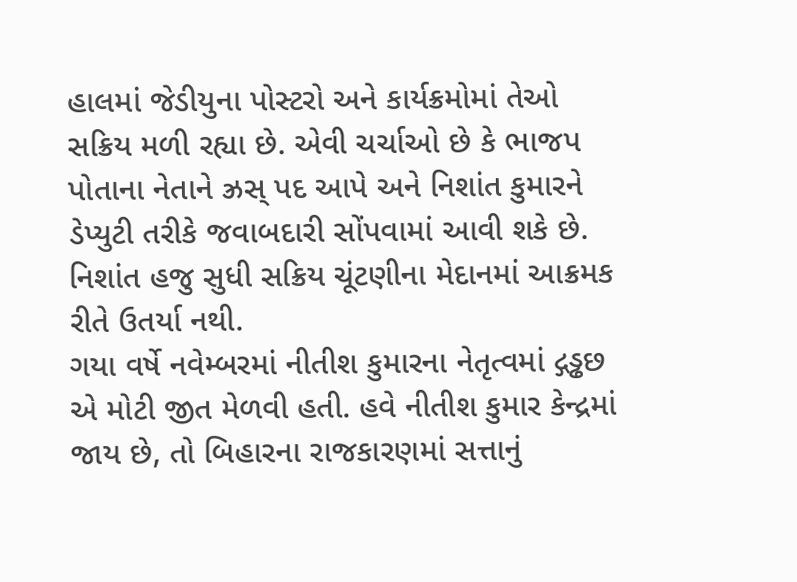હાલમાં જેડીયુના પોસ્ટરો અને કાર્યક્રમોમાં તેઓ સક્રિય મળી રહ્યા છે. એવી ચર્ચાઓ છે કે ભાજપ પોતાના નેતાને ઝ્રસ્ પદ આપે અને નિશાંત કુમારને ડેપ્યુટી તરીકે જવાબદારી સોંપવામાં આવી શકે છે. નિશાંત હજુ સુધી સક્રિય ચૂંટણીના મેદાનમાં આક્રમક રીતે ઉતર્યા નથી.
ગયા વર્ષે નવેમ્બરમાં નીતીશ કુમારના નેતૃત્વમાં દ્ગડ્ઢછ એ મોટી જીત મેળવી હતી. હવે નીતીશ કુમાર કેન્દ્રમાં જાય છે, તો બિહારના રાજકારણમાં સત્તાનું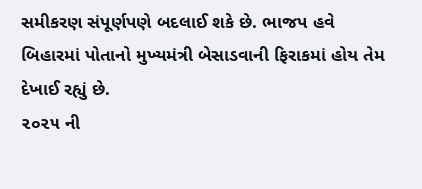સમીકરણ સંપૂર્ણપણે બદલાઈ શકે છે. ભાજપ હવે બિહારમાં પોતાનો મુખ્યમંત્રી બેસાડવાની ફિરાકમાં હોય તેમ દેખાઈ રહ્યું છે.
૨૦૨૫ ની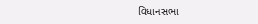વિધાનસભા